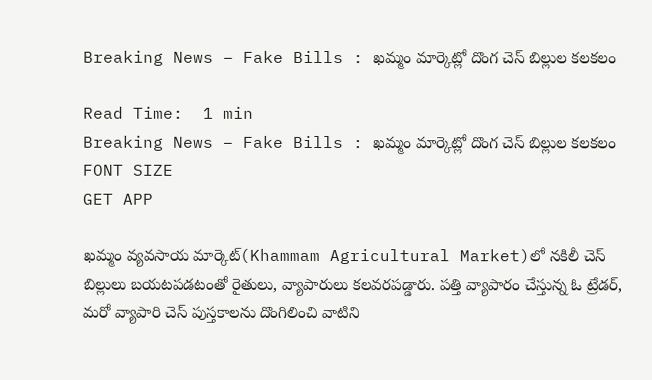Breaking News – Fake Bills : ఖమ్మం మార్కెట్లో దొంగ చెస్ బిల్లుల కలకలం

Read Time:  1 min
Breaking News – Fake Bills : ఖమ్మం మార్కెట్లో దొంగ చెస్ బిల్లుల కలకలం
FONT SIZE
GET APP

ఖమ్మం వ్యవసాయ మార్కెట్‌(Khammam Agricultural Market)లో నకిలీ చెస్ బిల్లులు బయటపడటంతో రైతులు, వ్యాపారులు కలవరపడ్డారు. పత్తి వ్యాపారం చేస్తున్న ఓ ట్రేడర్, మరో వ్యాపారి చెస్ పుస్తకాలను దొంగిలించి వాటిని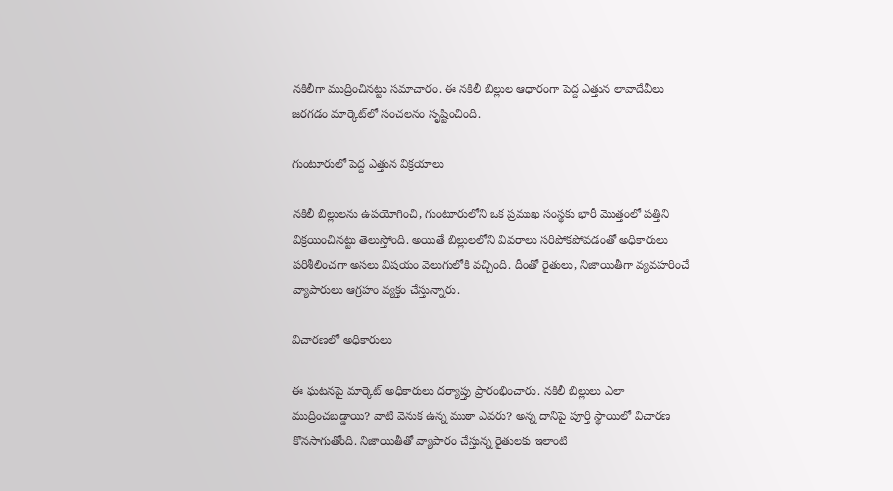నకిలీగా ముద్రించినట్టు సమాచారం. ఈ నకిలీ బిల్లుల ఆధారంగా పెద్ద ఎత్తున లావాదేవీలు జరగడం మార్కెట్‌లో సంచలనం సృష్టించింది.

గుంటూరులో పెద్ద ఎత్తున విక్రయాలు

నకిలీ బిల్లులను ఉపయోగించి, గుంటూరులోని ఒక ప్రముఖ సంస్థకు భారీ మొత్తంలో పత్తిని విక్రయించినట్టు తెలుస్తోంది. అయితే బిల్లులలోని వివరాలు సరిపోకపోవడంతో అధికారులు పరిశీలించగా అసలు విషయం వెలుగులోకి వచ్చింది. దీంతో రైతులు, నిజాయితీగా వ్యవహరించే వ్యాపారులు ఆగ్రహం వ్యక్తం చేస్తున్నారు.

విచారణలో అధికారులు

ఈ ఘటనపై మార్కెట్ అధికారులు దర్యాప్తు ప్రారంభించారు. నకిలీ బిల్లులు ఎలా ముద్రించబడ్డాయి? వాటి వెనుక ఉన్న ముఠా ఎవరు? అన్న దానిపై పూర్తి స్థాయిలో విచారణ కొనసాగుతోంది. నిజాయితీతో వ్యాపారం చేస్తున్న రైతులకు ఇలాంటి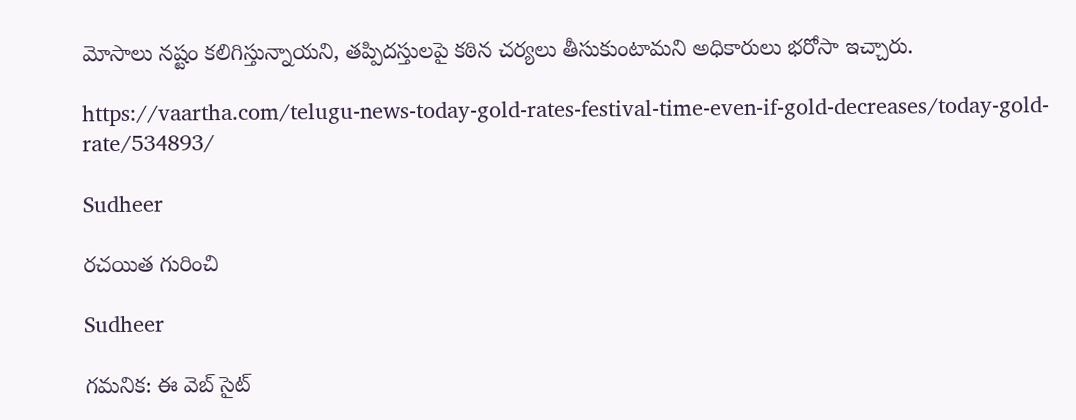మోసాలు నష్టం కలిగిస్తున్నాయని, తప్పిదస్తులపై కఠిన చర్యలు తీసుకుంటామని అధికారులు భరోసా ఇచ్చారు.

https://vaartha.com/telugu-news-today-gold-rates-festival-time-even-if-gold-decreases/today-gold-rate/534893/

Sudheer

రచయిత గురించి

Sudheer

గమనిక: ఈ వెబ్ సైట్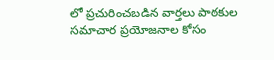లో ప్రచురించబడిన వార్తలు పాఠకుల సమాచార ప్రయోజనాల కోసం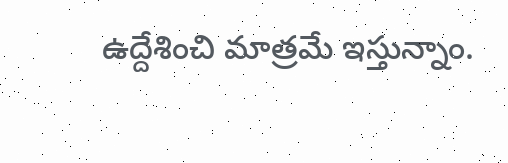ఉద్దేశించి మాత్రమే ఇస్తున్నాం.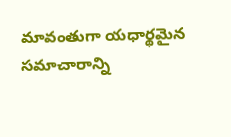మావంతుగా యధార్థమైన సమాచారాన్ని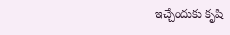ఇచ్చేందుకు కృషి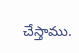చేస్తాము.